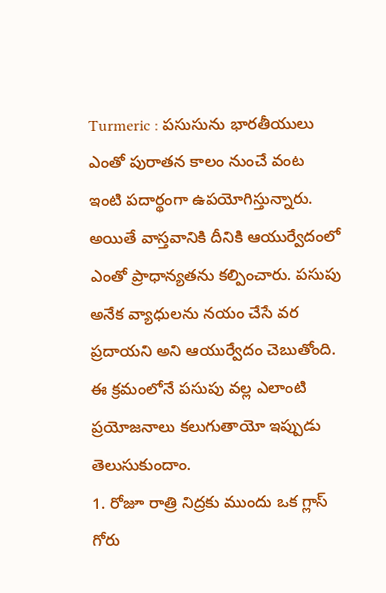Turmeric : పసుసును భారతీయులు ఎంతో పురాతన కాలం నుంచే వంట ఇంటి పదార్థంగా ఉపయోగిస్తున్నారు. అయితే వాస్తవానికి దీనికి ఆయుర్వేదంలో ఎంతో ప్రాధాన్యతను కల్పించారు. పసుపు అనేక వ్యాధులను నయం చేసే వర ప్రదాయని అని ఆయుర్వేదం చెబుతోంది. ఈ క్రమంలోనే పసుపు వల్ల ఎలాంటి ప్రయోజనాలు కలుగుతాయో ఇప్పుడు తెలుసుకుందాం.
1. రోజూ రాత్రి నిద్రకు ముందు ఒక గ్లాస్ గోరు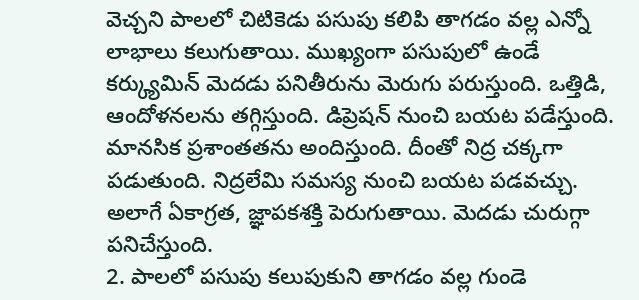వెచ్చని పాలలో చిటికెడు పసుపు కలిపి తాగడం వల్ల ఎన్నో లాభాలు కలుగుతాయి. ముఖ్యంగా పసుపులో ఉండే కర్క్యుమిన్ మెదడు పనితీరును మెరుగు పరుస్తుంది. ఒత్తిడి, ఆందోళనలను తగ్గిస్తుంది. డిప్రెషన్ నుంచి బయట పడేస్తుంది. మానసిక ప్రశాంతతను అందిస్తుంది. దీంతో నిద్ర చక్కగా పడుతుంది. నిద్రలేమి సమస్య నుంచి బయట పడవచ్చు. అలాగే ఏకాగ్రత, జ్ఞాపకశక్తి పెరుగుతాయి. మెదడు చురుగ్గా పనిచేస్తుంది.
2. పాలలో పసుపు కలుపుకుని తాగడం వల్ల గుండె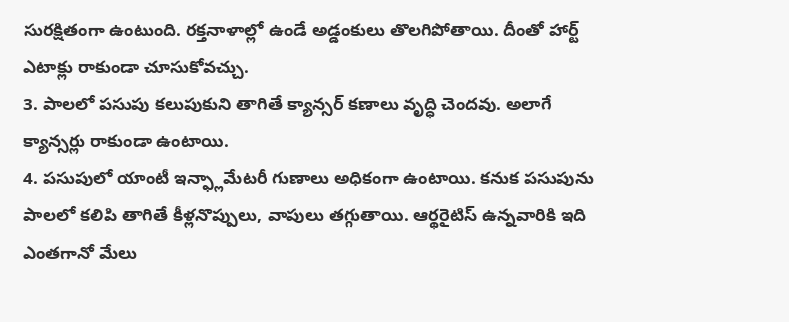సురక్షితంగా ఉంటుంది. రక్తనాళాల్లో ఉండే అడ్డంకులు తొలగిపోతాయి. దీంతో హార్ట్ ఎటాక్లు రాకుండా చూసుకోవచ్చు.
3. పాలలో పసుపు కలుపుకుని తాగితే క్యాన్సర్ కణాలు వృద్ధి చెందవు. అలాగే క్యాన్సర్లు రాకుండా ఉంటాయి.
4. పసుపులో యాంటీ ఇన్ఫ్లామేటరీ గుణాలు అధికంగా ఉంటాయి. కనుక పసుపును పాలలో కలిపి తాగితే కీళ్లనొప్పులు, వాపులు తగ్గుతాయి. ఆర్థరైటిస్ ఉన్నవారికి ఇది ఎంతగానో మేలు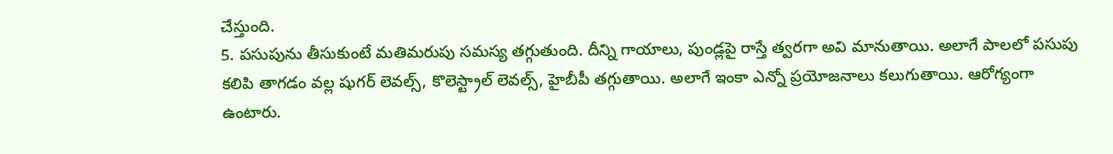చేస్తుంది.
5. పసుపును తీసుకుంటే మతిమరుపు సమస్య తగ్గుతుంది. దీన్ని గాయాలు, పుండ్లపై రాస్తే త్వరగా అవి మానుతాయి. అలాగే పాలలో పసుపు కలిపి తాగడం వల్ల షుగర్ లెవల్స్, కొలెస్ట్రాల్ లెవల్స్, హైబీపీ తగ్గుతాయి. అలాగే ఇంకా ఎన్నో ప్రయోజనాలు కలుగుతాయి. ఆరోగ్యంగా ఉంటారు.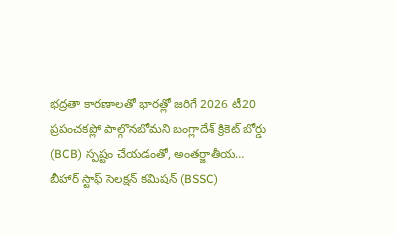భద్రతా కారణాలతో భారత్లో జరిగే 2026 టీ20 ప్రపంచకప్లో పాల్గొనబోమని బంగ్లాదేశ్ క్రికెట్ బోర్డు (BCB) స్పష్టం చేయడంతో, అంతర్జాతీయ…
బీహార్ స్టాఫ్ సెలక్షన్ కమిషన్ (BSSC)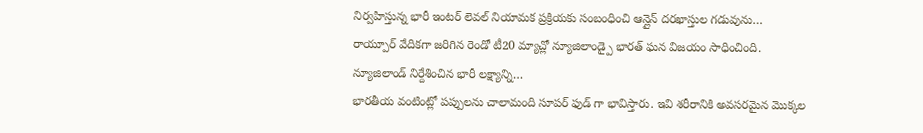నిర్వహిస్తున్న భారీ ఇంటర్ లెవల్ నియామక ప్రక్రియకు సంబంధించి ఆన్లైన్ దరఖాస్తుల గడువును…
రాయ్పూర్ వేదికగా జరిగిన రెండో టీ20 మ్యాచ్లో న్యూజిలాండ్పై భారత్ ఘన విజయం సాధించింది. న్యూజిలాండ్ నిర్దేశించిన భారీ లక్ష్యాన్ని…
భారతీయ వంటింట్లో పప్పులను చాలామంది సూపర్ ఫుడ్ గా భావిస్తారు. ఇవి శరీరానికి అవసరమైన మొక్కల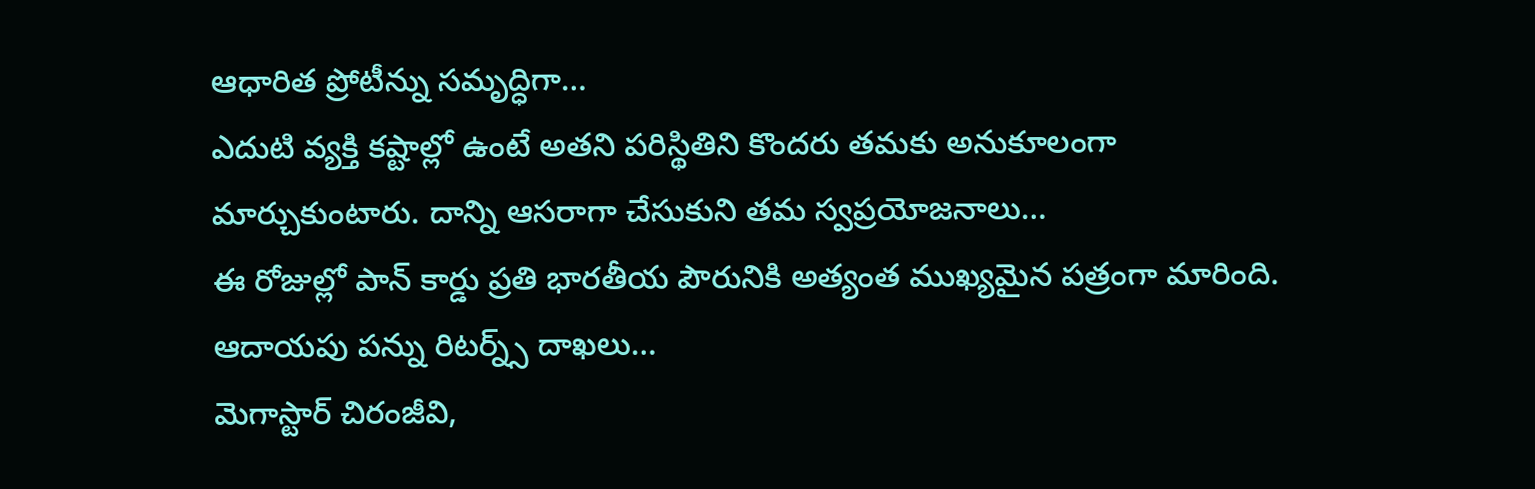ఆధారిత ప్రోటీన్ను సమృద్ధిగా…
ఎదుటి వ్యక్తి కష్టాల్లో ఉంటే అతని పరిస్థితిని కొందరు తమకు అనుకూలంగా మార్చుకుంటారు. దాన్ని ఆసరాగా చేసుకుని తమ స్వప్రయోజనాలు…
ఈ రోజుల్లో పాన్ కార్డు ప్రతి భారతీయ పౌరునికి అత్యంత ముఖ్యమైన పత్రంగా మారింది. ఆదాయపు పన్ను రిటర్న్స్ దాఖలు…
మెగాస్టార్ చిరంజీవి,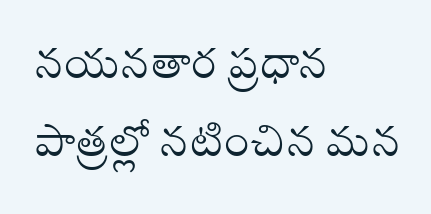నయనతార ప్రధాన పాత్రల్లో నటించిన మన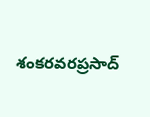శంకరవరప్రసాద్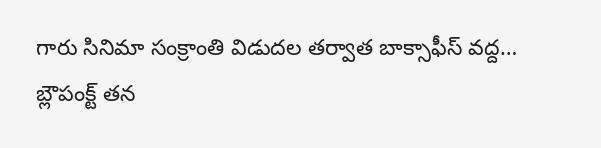గారు సినిమా సంక్రాంతి విడుదల తర్వాత బాక్సాఫీస్ వద్ద…
బ్లౌపంక్ట్ తన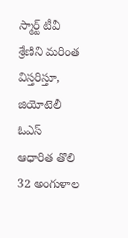స్మార్ట్ టీవీ శ్రేణిని మరింత విస్తరిస్తూ, జియోటెలీ ఓఎస్ ఆధారిత తొలి 32 అంగుళాల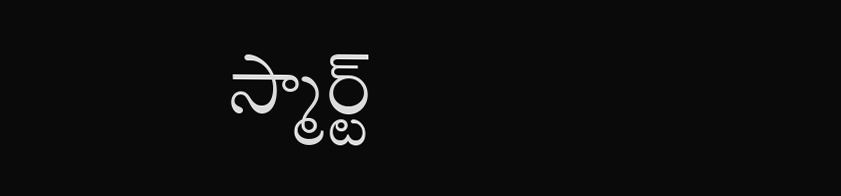స్మార్ట్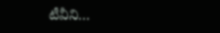టీవీని…